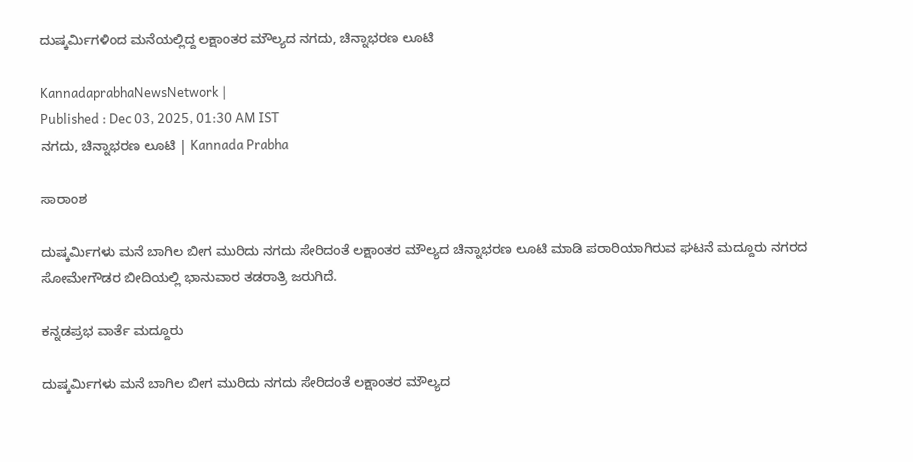ದುಷ್ಕರ್ಮಿಗಳಿಂದ ಮನೆಯಲ್ಲಿದ್ದ ಲಕ್ಷಾಂತರ ಮೌಲ್ಯದ ನಗದು, ಚಿನ್ನಾಭರಣ ಲೂಟಿ

KannadaprabhaNewsNetwork |
Published : Dec 03, 2025, 01:30 AM IST
ನಗದು, ಚಿನ್ನಾಭರಣ ಲೂಟಿ | Kannada Prabha

ಸಾರಾಂಶ

ದುಷ್ಕರ್ಮಿಗಳು ಮನೆ ಬಾಗಿಲ ಬೀಗ ಮುರಿದು ನಗದು ಸೇರಿದಂತೆ ಲಕ್ಷಾಂತರ ಮೌಲ್ಯದ ಚಿನ್ನಾಭರಣ ಲೂಟಿ ಮಾಡಿ ಪರಾರಿಯಾಗಿರುವ ಘಟನೆ ಮದ್ದೂರು ನಗರದ ಸೋಮೇಗೌಡರ ಬೀದಿಯಲ್ಲಿ ಭಾನುವಾರ ತಡರಾತ್ರಿ ಜರುಗಿದೆ.

ಕನ್ನಡಪ್ರಭ ವಾರ್ತೆ ಮದ್ದೂರು

ದುಷ್ಕರ್ಮಿಗಳು ಮನೆ ಬಾಗಿಲ ಬೀಗ ಮುರಿದು ನಗದು ಸೇರಿದಂತೆ ಲಕ್ಷಾಂತರ ಮೌಲ್ಯದ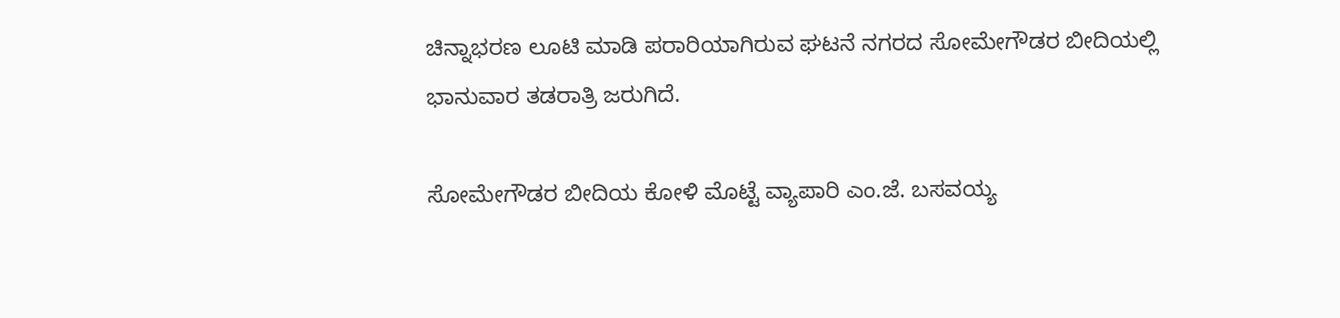ಚಿನ್ನಾಭರಣ ಲೂಟಿ ಮಾಡಿ ಪರಾರಿಯಾಗಿರುವ ಘಟನೆ ನಗರದ ಸೋಮೇಗೌಡರ ಬೀದಿಯಲ್ಲಿ ಭಾನುವಾರ ತಡರಾತ್ರಿ ಜರುಗಿದೆ.

ಸೋಮೇಗೌಡರ ಬೀದಿಯ ಕೋಳಿ ಮೊಟ್ಟೆ ವ್ಯಾಪಾರಿ ಎಂ.ಜೆ. ಬಸವಯ್ಯ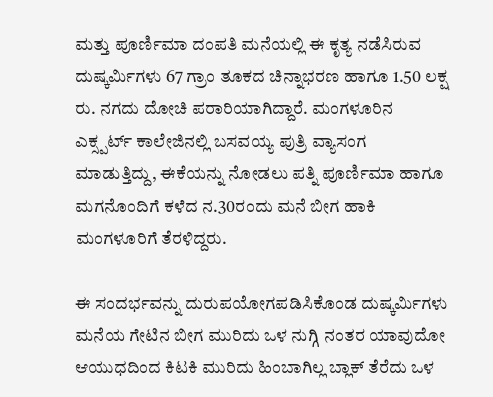ಮತ್ತು ಪೂರ್ಣಿಮಾ ದಂಪತಿ ಮನೆಯಲ್ಲಿ ಈ ಕೃತ್ಯ ನಡೆಸಿರುವ ದುಷ್ಕರ್ಮಿಗಳು 67 ಗ್ರಾಂ ತೂಕದ ಚಿನ್ನಾಭರಣ ಹಾಗೂ 1.50 ಲಕ್ಷ ರು. ನಗದು ದೋಚಿ ಪರಾರಿಯಾಗಿದ್ದಾರೆ. ಮಂಗಳೂರಿನ ಎಕ್ಸ್ಪರ್ಟ್ ಕಾಲೇಜಿನಲ್ಲಿ ಬಸವಯ್ಯ ಪುತ್ರಿ ವ್ಯಾಸಂಗ ಮಾಡುತ್ತಿದ್ದು, ಈಕೆಯನ್ನು ನೋಡಲು ಪತ್ನಿ ಪೂರ್ಣಿಮಾ ಹಾಗೂ ಮಗನೊಂದಿಗೆ ಕಳೆದ ನ.30ರಂದು ಮನೆ ಬೀಗ ಹಾಕಿ ಮಂಗಳೂರಿಗೆ ತೆರಳಿದ್ದರು.

ಈ ಸಂದರ್ಭವನ್ನು ದುರುಪಯೋಗಪಡಿಸಿಕೊಂಡ ದುಷ್ಕರ್ಮಿಗಳು ಮನೆಯ ಗೇಟಿನ ಬೀಗ ಮುರಿದು ಒಳ ನುಗ್ಗಿ ನಂತರ ಯಾವುದೋ ಆಯುಧದಿಂದ ಕಿಟಕಿ ಮುರಿದು ಹಿಂಬಾಗಿಲ್ಲ ಬ್ಲಾಕ್ ತೆರೆದು ಒಳ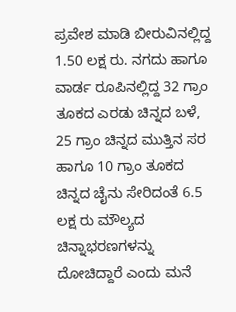ಪ್ರವೇಶ ಮಾಡಿ ಬೀರುವಿನಲ್ಲಿದ್ದ 1.50 ಲಕ್ಷ ರು. ನಗದು ಹಾಗೂ ವಾರ್ಡ ರೂಪಿನಲ್ಲಿದ್ದ 32 ಗ್ರಾಂ ತೂಕದ ಎರಡು ಚಿನ್ನದ ಬಳೆ, 25 ಗ್ರಾಂ ಚಿನ್ನದ ಮುತ್ತಿನ ಸರ ಹಾಗೂ 10 ಗ್ರಾಂ ತೂಕದ ಚಿನ್ನದ ಚೈನು ಸೇರಿದಂತೆ 6.5 ಲಕ್ಷ ರು ಮೌಲ್ಯದ ಚಿನ್ನಾಭರಣಗಳನ್ನು ದೋಚಿದ್ದಾರೆ ಎಂದು ಮನೆ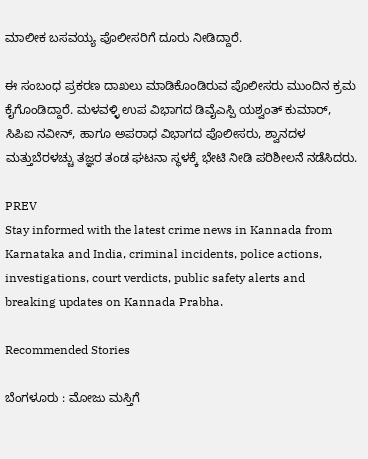ಮಾಲೀಕ ಬಸವಯ್ಯ ಪೊಲೀಸರಿಗೆ ದೂರು ನೀಡಿದ್ದಾರೆ.

ಈ ಸಂಬಂಧ ಪ್ರಕರಣ ದಾಖಲು ಮಾಡಿಕೊಂಡಿರುವ ಪೊಲೀಸರು ಮುಂದಿನ ಕ್ರಮ ಕೈಗೊಂಡಿದ್ದಾರೆ. ಮಳವಳ್ಳಿ ಉಪ ವಿಭಾಗದ ಡಿವೈಎಸ್ಪಿ ಯಶ್ವಂತ್ ಕುಮಾರ್, ಸಿಪಿಐ ನವೀನ್, ಹಾಗೂ ಅಪರಾಧ ವಿಭಾಗದ ಪೊಲೀಸರು, ಶ್ವಾನದಳ ಮತ್ತುಬೆರಳಚ್ಚು ತಜ್ಞರ ತಂಡ ಘಟನಾ ಸ್ಥಳಕ್ಕೆ ಭೇಟಿ ನೀಡಿ ಪರಿಶೀಲನೆ ನಡೆಸಿದರು.

PREV
Stay informed with the latest crime news in Kannada from Karnataka and India, criminal incidents, police actions, investigations, court verdicts, public safety alerts and breaking updates on Kannada Prabha.

Recommended Stories

ಬೆಂಗಳೂರು : ಮೋಜು ಮಸ್ತಿಗೆ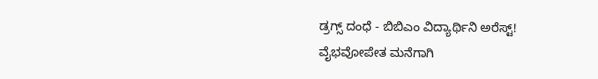ಡ್ರಗ್ಸ್ ದಂಧೆ - ಬಿಬಿಎಂ ವಿದ್ಯಾರ್ಥಿನಿ ಅರೆಸ್ಟ್‌!
ವೈಭವೋಪೇತ ಮನೆಗಾಗಿ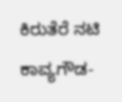ಕಿರುತೆರೆ ನಟಿ ಕಾವ್ಯಗೌಡ-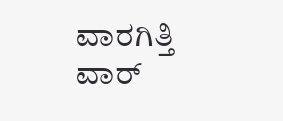ವಾರಗಿತ್ತಿ ವಾರ್‌